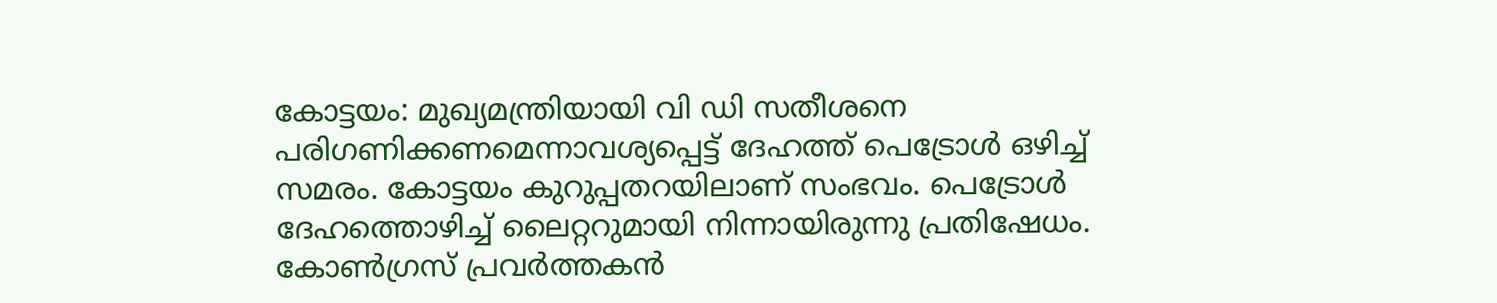കോട്ടയം: മുഖ്യമന്ത്രിയായി വി ഡി സതീശനെ പരിഗണിക്കണമെന്നാവശ്യപ്പെട്ട് ദേഹത്ത് പെട്രോള്‍ ഒഴിച്ച് സമരം. കോട്ടയം കുറുപ്പതറയിലാണ് സംഭവം. പെട്രോള്‍ ദേഹത്തൊഴിച്ച് ലൈറ്ററുമായി നിന്നായിരുന്നു പ്രതിഷേധം. കോണ്‍ഗ്രസ് പ്രവര്‍ത്തകന്‍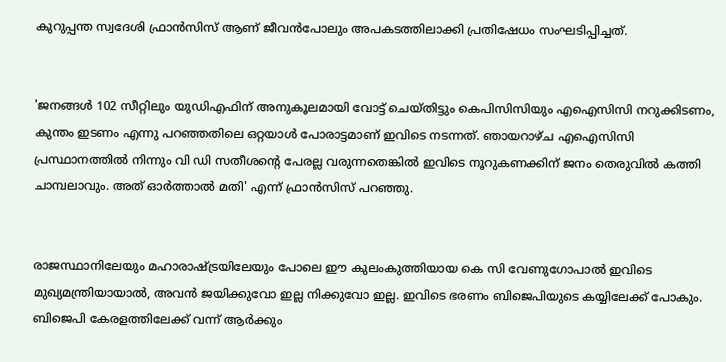കുറുപ്പന്ത സ്വദേശി ഫ്രാന്‍സിസ് ആണ് ജീവന്‍പോലും അപകടത്തിലാക്കി പ്രതിഷേധം സംഘടിപ്പിച്ചത്.


'ജനങ്ങള്‍ 102 സീറ്റിലും യുഡിഎഫിന് അനുകൂലമായി വോട്ട് ചെയ്തിട്ടും കെപിസിസിയും എഐസിസി നറുക്കിടണം, കുന്തം ഇടണം എന്നു പറഞ്ഞതിലെ ഒറ്റയാള്‍ പോരാട്ടമാണ് ഇവിടെ നടന്നത്. ഞായറാഴ്ച എഐസിസി പ്രസ്ഥാനത്തില്‍ നിന്നും വി ഡി സതീശന്റെ പേരല്ല വരുന്നതെങ്കില്‍ ഇവിടെ നൂറുകണക്കിന് ജനം തെരുവില്‍ കത്തി ചാമ്പലാവും. അത് ഓര്‍ത്താല്‍ മതി' എന്ന് ഫ്രാന്‍സിസ് പറഞ്ഞു.


രാജസ്ഥാനിലേയും മഹാരാഷ്ട്രയിലേയും പോലെ ഈ കുലംകുത്തിയായ കെ സി വേണുഗോപാല്‍ ഇവിടെ മുഖ്യമന്ത്രിയായാല്‍, അവന്‍ ജയിക്കുവോ ഇല്ല നിക്കുവോ ഇല്ല. ഇവിടെ ഭരണം ബിജെപിയുടെ കയ്യിലേക്ക് പോകും. ബിജെപി കേരളത്തിലേക്ക് വന്ന് ആര്‍ക്കും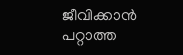ജീവിക്കാന്‍ പറ്റാത്ത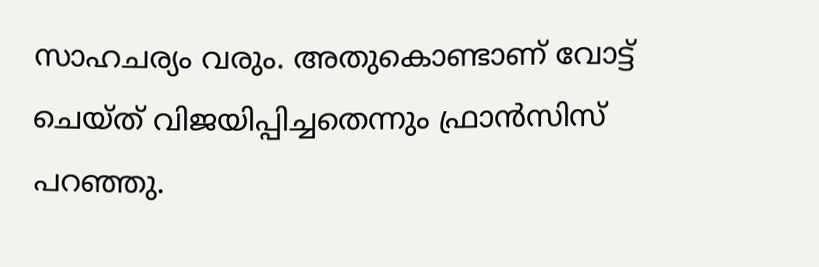സാഹചര്യം വരും. അതുകൊണ്ടാണ് വോട്ട് ചെയ്ത് വിജയിപ്പിച്ചതെന്നും ഫ്രാന്‍സിസ് പറഞ്ഞു.